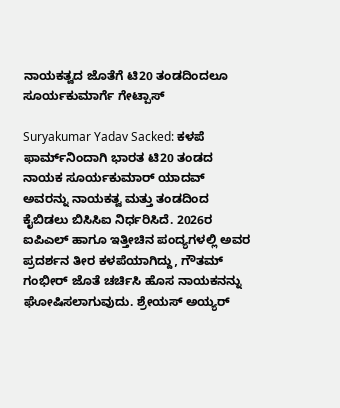ನಾಯಕತ್ವದ ಜೊತೆಗೆ ಟಿ20 ತಂಡದಿಂದಲೂ ಸೂರ್ಯಕುಮಾರ್ಗೆ ಗೇಟ್ಪಾಸ್

Suryakumar Yadav Sacked: ಕಳಪೆ ಫಾರ್ಮ್‌ನಿಂದಾಗಿ ಭಾರತ ಟಿ20 ತಂಡದ ನಾಯಕ ಸೂರ್ಯಕುಮಾರ್ ಯಾದವ್ ಅವರನ್ನು ನಾಯಕತ್ವ ಮತ್ತು ತಂಡದಿಂದ ಕೈಬಿಡಲು ಬಿಸಿಸಿಐ ನಿರ್ಧರಿಸಿದೆ. 2026ರ ಐಪಿಎಲ್ ಹಾಗೂ ಇತ್ತೀಚಿನ ಪಂದ್ಯಗಳಲ್ಲಿ ಅವರ ಪ್ರದರ್ಶನ ತೀರ ಕಳಪೆಯಾಗಿದ್ದು, ಗೌತಮ್ ಗಂಭೀರ್ ಜೊತೆ ಚರ್ಚಿಸಿ ಹೊಸ ನಾಯಕನನ್ನು ಘೋಷಿಸಲಾಗುವುದು. ಶ್ರೇಯಸ್ ಅಯ್ಯರ್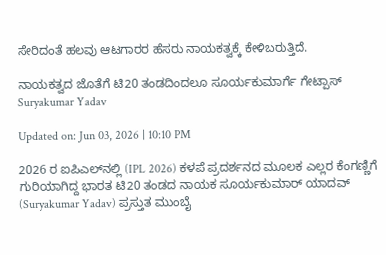ಸೇರಿದಂತೆ ಹಲವು ಆಟಗಾರರ ಹೆಸರು ನಾಯಕತ್ವಕ್ಕೆ ಕೇಳಿಬರುತ್ತಿದೆ.

ನಾಯಕತ್ವದ ಜೊತೆಗೆ ಟಿ20 ತಂಡದಿಂದಲೂ ಸೂರ್ಯಕುಮಾರ್ಗೆ ಗೇಟ್ಪಾಸ್
Suryakumar Yadav

Updated on: Jun 03, 2026 | 10:10 PM

2026 ರ ಐಪಿಎಲ್‌ನಲ್ಲಿ (IPL 2026) ಕಳಪೆ ಪ್ರದರ್ಶನದ ಮೂಲಕ ಎಲ್ಲರ ಕೆಂಗಣ್ಣಿಗೆ ಗುರಿಯಾಗಿದ್ದ ಭಾರತ ಟಿ20 ತಂಡದ ನಾಯಕ ಸೂರ್ಯಕುಮಾರ್ ಯಾದವ್ (Suryakumar Yadav) ಪ್ರಸ್ತುತ ಮುಂಬೈ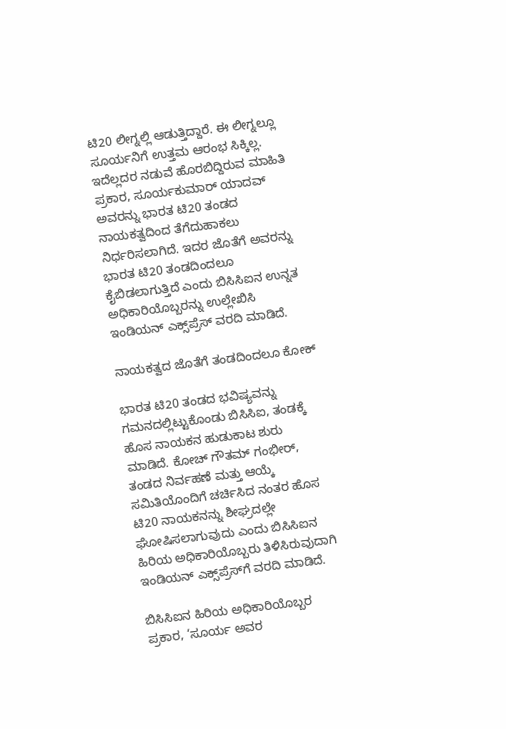ಟಿ20 ಲೀಗ್ನಲ್ಲಿ ಆಡುತ್ತಿದ್ದಾರೆ. ಈ ಲೀಗ್ನಲ್ಲೂ ಸೂರ್ಯನಿಗೆ ಉತ್ತಮ ಆರಂಭ ಸಿಕ್ಕಿಲ್ಲ. ಇದೆಲ್ಲದರ ನಡುವೆ ಹೊರಬಿದ್ದಿರುವ ಮಾಹಿತಿ ಪ್ರಕಾರ, ಸೂರ್ಯಕುಮಾರ್ ಯಾದವ್ ಅವರನ್ನು ಭಾರತ ಟಿ20 ತಂಡದ ನಾಯಕತ್ವದಿಂದ ತೆಗೆದುಹಾಕಲು ನಿರ್ಧರಿಸಲಾಗಿದೆ. ಇದರ ಜೊತೆಗೆ ಅವರನ್ನು ಭಾರತ ಟಿ20 ತಂಡದಿಂದಲೂ ಕೈಬಿಡಲಾಗುತ್ತಿದೆ ಎಂದು ಬಿಸಿಸಿಐನ ಉನ್ನತ ಅಧಿಕಾರಿಯೊಬ್ಬರನ್ನು ಉಲ್ಲೇಖಿಸಿ ಇಂಡಿಯನ್ ಎಕ್ಸ್‌ಪ್ರೆಸ್ ವರದಿ ಮಾಡಿದೆ.

ನಾಯಕತ್ವದ ಜೊತೆಗೆ ತಂಡದಿಂದಲೂ ಕೋಕ್

ಭಾರತ ಟಿ20 ತಂಡದ ಭವಿಷ್ಯವನ್ನು ಗಮನದಲ್ಲಿಟ್ಟುಕೊಂಡು ಬಿಸಿಸಿಐ, ತಂಡಕ್ಕೆ ಹೊಸ ನಾಯಕನ ಹುಡುಕಾಟ ಶುರು ಮಾಡಿದೆ. ಕೋಚ್ ಗೌತಮ್ ಗಂಭೀರ್, ತಂಡದ ನಿರ್ವಹಣೆ ಮತ್ತು ಆಯ್ಕೆ ಸಮಿತಿಯೊಂದಿಗೆ ಚರ್ಚಿಸಿದ ನಂತರ ಹೊಸ ಟಿ20 ನಾಯಕನನ್ನು ಶೀಘ್ರದಲ್ಲೇ ಘೋಷಿಸಲಾಗುವುದು ಎಂದು ಬಿಸಿಸಿಐನ ಹಿರಿಯ ಅಧಿಕಾರಿಯೊಬ್ಬರು ತಿಳಿಸಿರುವುದಾಗಿ ಇಂಡಿಯನ್ ಎಕ್ಸ್‌ಪ್ರೆಸ್‌ಗೆ ವರದಿ ಮಾಡಿದೆ.

ಬಿಸಿಸಿಐನ ಹಿರಿಯ ಅಧಿಕಾರಿಯೊಬ್ಬರ ಪ್ರಕಾರ, ‘ಸೂರ್ಯ ಅವರ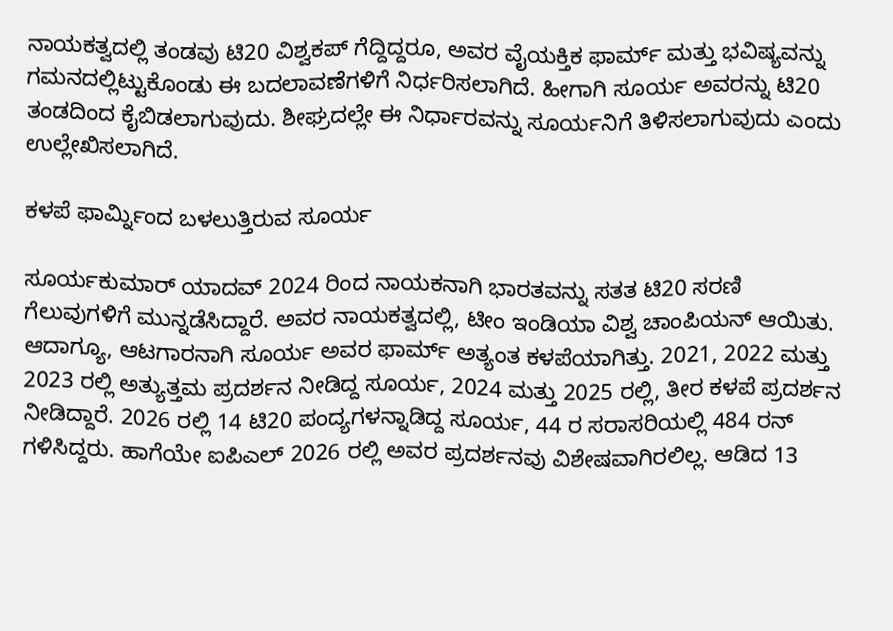ನಾಯಕತ್ವದಲ್ಲಿ ತಂಡವು ಟಿ20 ವಿಶ್ವಕಪ್ ಗೆದ್ದಿದ್ದರೂ, ಅವರ ವೈಯಕ್ತಿಕ ಫಾರ್ಮ್ ಮತ್ತು ಭವಿಷ್ಯವನ್ನು ಗಮನದಲ್ಲಿಟ್ಟುಕೊಂಡು ಈ ಬದಲಾವಣೆಗಳಿಗೆ ನಿರ್ಧರಿಸಲಾಗಿದೆ. ಹೀಗಾಗಿ ಸೂರ್ಯ ಅವರನ್ನು ಟಿ20 ತಂಡದಿಂದ ಕೈಬಿಡಲಾಗುವುದು. ಶೀಘ್ರದಲ್ಲೇ ಈ ನಿರ್ಧಾರವನ್ನು ಸೂರ್ಯನಿಗೆ ತಿಳಿಸಲಾಗುವುದು ಎಂದು ಉಲ್ಲೇಖಿಸಲಾಗಿದೆ.

ಕಳಪೆ ಫಾರ್ಮ್ನಿಂದ ಬಳಲುತ್ತಿರುವ ಸೂರ್ಯ

ಸೂರ್ಯಕುಮಾರ್ ಯಾದವ್ 2024 ರಿಂದ ನಾಯಕನಾಗಿ ಭಾರತವನ್ನು ಸತತ ಟಿ20 ಸರಣಿ ಗೆಲುವುಗಳಿಗೆ ಮುನ್ನಡೆಸಿದ್ದಾರೆ. ಅವರ ನಾಯಕತ್ವದಲ್ಲಿ, ಟೀಂ ಇಂಡಿಯಾ ವಿಶ್ವ ಚಾಂಪಿಯನ್ ಆಯಿತು. ಆದಾಗ್ಯೂ, ಆಟಗಾರನಾಗಿ ಸೂರ್ಯ ಅವರ ಫಾರ್ಮ್ ಅತ್ಯಂತ ಕಳಪೆಯಾಗಿತ್ತು. 2021, 2022 ಮತ್ತು 2023 ರಲ್ಲಿ ಅತ್ಯುತ್ತಮ ಪ್ರದರ್ಶನ ನೀಡಿದ್ದ ಸೂರ್ಯ, 2024 ಮತ್ತು 2025 ರಲ್ಲಿ, ತೀರ ಕಳಪೆ ಪ್ರದರ್ಶನ ನೀಡಿದ್ದಾರೆ. 2026 ರಲ್ಲಿ 14 ಟಿ20 ಪಂದ್ಯಗಳನ್ನಾಡಿದ್ದ ಸೂರ್ಯ, 44 ರ ಸರಾಸರಿಯಲ್ಲಿ 484 ರನ್ ಗಳಿಸಿದ್ದರು. ಹಾಗೆಯೇ ಐಪಿಎಲ್ 2026 ರಲ್ಲಿ ಅವರ ಪ್ರದರ್ಶನವು ವಿಶೇಷವಾಗಿರಲಿಲ್ಲ. ಆಡಿದ 13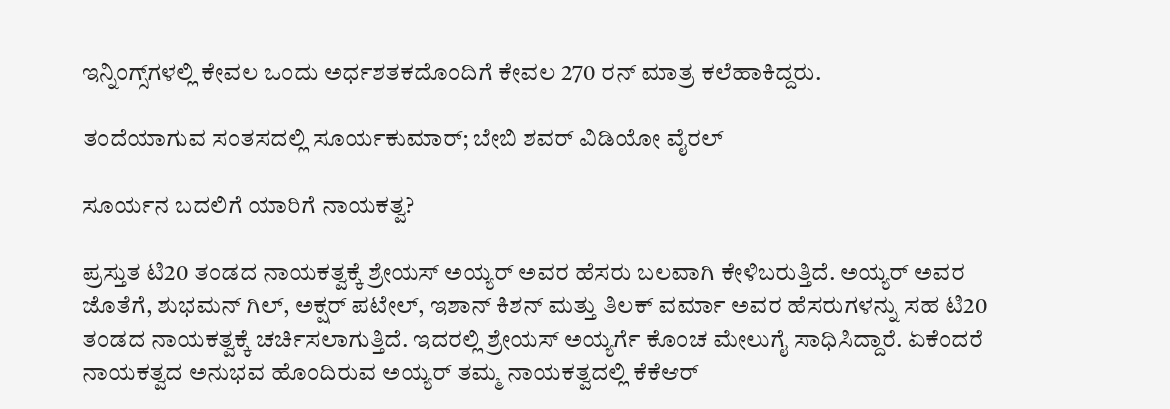ಇನ್ನಿಂಗ್ಸ್‌ಗಳಲ್ಲಿ ಕೇವಲ ಒಂದು ಅರ್ಧಶತಕದೊಂದಿಗೆ ಕೇವಲ 270 ರನ್ ಮಾತ್ರ ಕಲೆಹಾಕಿದ್ದರು.

ತಂದೆಯಾಗುವ ಸಂತಸದಲ್ಲಿ ಸೂರ್ಯಕುಮಾರ್; ಬೇಬಿ ಶವರ್ ವಿಡಿಯೋ ವೈರಲ್

ಸೂರ್ಯನ ಬದಲಿಗೆ ಯಾರಿಗೆ ನಾಯಕತ್ವ?

ಪ್ರಸ್ತುತ ಟಿ20 ತಂಡದ ನಾಯಕತ್ವಕ್ಕೆ ಶ್ರೇಯಸ್ ಅಯ್ಯರ್ ಅವರ ಹೆಸರು ಬಲವಾಗಿ ಕೇಳಿಬರುತ್ತಿದೆ. ಅಯ್ಯರ್ ಅವರ ಜೊತೆಗೆ, ಶುಭಮನ್ ಗಿಲ್, ಅಕ್ಷರ್ ಪಟೇಲ್, ಇಶಾನ್ ಕಿಶನ್ ಮತ್ತು ತಿಲಕ್ ವರ್ಮಾ ಅವರ ಹೆಸರುಗಳನ್ನು ಸಹ ಟಿ20 ತಂಡದ ನಾಯಕತ್ವಕ್ಕೆ ಚರ್ಚಿಸಲಾಗುತ್ತಿದೆ. ಇದರಲ್ಲಿ ಶ್ರೇಯಸ್ ಅಯ್ಯರ್ಗೆ ಕೊಂಚ ಮೇಲುಗೈ ಸಾಧಿಸಿದ್ದಾರೆ. ಏಕೆಂದರೆ ನಾಯಕತ್ವದ ಅನುಭವ ಹೊಂದಿರುವ ಅಯ್ಯರ್ ತಮ್ಮ ನಾಯಕತ್ವದಲ್ಲಿ ಕೆಕೆಆರ್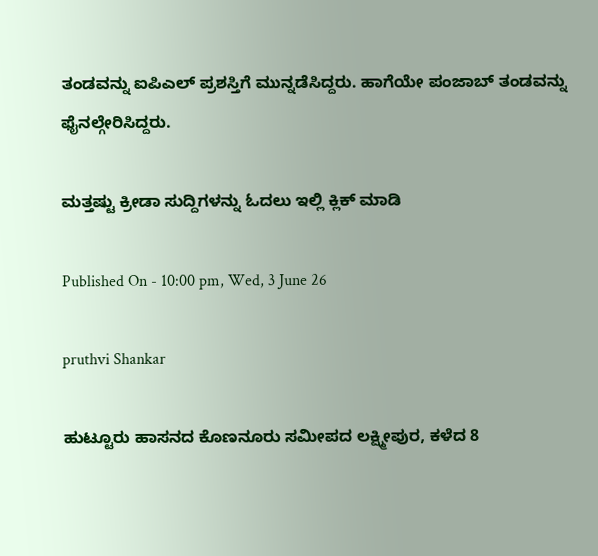ತಂಡವನ್ನು ಐಪಿಎಲ್ ಪ್ರಶಸ್ತಿಗೆ ಮುನ್ನಡೆಸಿದ್ದರು. ಹಾಗೆಯೇ ಪಂಜಾಬ್ ತಂಡವನ್ನು ಫೈನಲ್ಗೇರಿಸಿದ್ದರು.

ಮತ್ತಷ್ಟು ಕ್ರೀಡಾ ಸುದ್ದಿಗಳನ್ನು ಓದಲು ಇಲ್ಲಿ ಕ್ಲಿಕ್ ಮಾಡಿ

Published On - 10:00 pm, Wed, 3 June 26

pruthvi Shankar

ಹುಟ್ಟೂರು ಹಾಸನದ ಕೊಣನೂರು ಸಮೀಪದ ಲಕ್ಷ್ಮೀಪುರ, ಕಳೆದ 8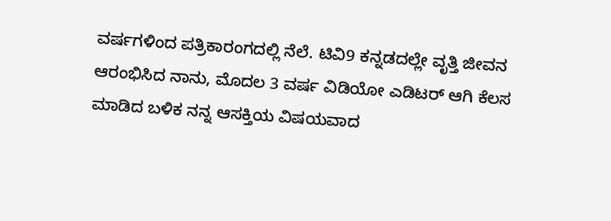ವರ್ಷಗಳಿಂದ ಪತ್ರಿಕಾರಂಗದಲ್ಲಿ ನೆಲೆ. ಟಿವಿ9 ಕನ್ನಡದಲ್ಲೇ ವೃತ್ತಿ ಜೀವನ ಆರಂಭಿಸಿದ ನಾನು, ಮೊದಲ 3 ವರ್ಷ ವಿಡಿಯೋ ಎಡಿಟರ್ ಆಗಿ ಕೆಲಸ ಮಾಡಿದ ಬಳಿಕ ನನ್ನ ಆಸಕ್ತಿಯ ವಿಷಯವಾದ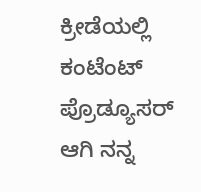ಕ್ರೀಡೆಯಲ್ಲಿ ಕಂಟೆಂಟ್ ಪ್ರೊಡ್ಯೂಸರ್ ಆಗಿ ನನ್ನ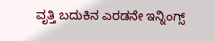ವೃತ್ತಿ ಬದುಕಿನ ಎರಡನೇ ಇನ್ನಿಂಗ್ಸ್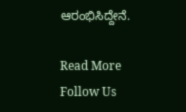ಆರಂಭಿಸಿದ್ದೇನೆ.

Read More
Follow Us